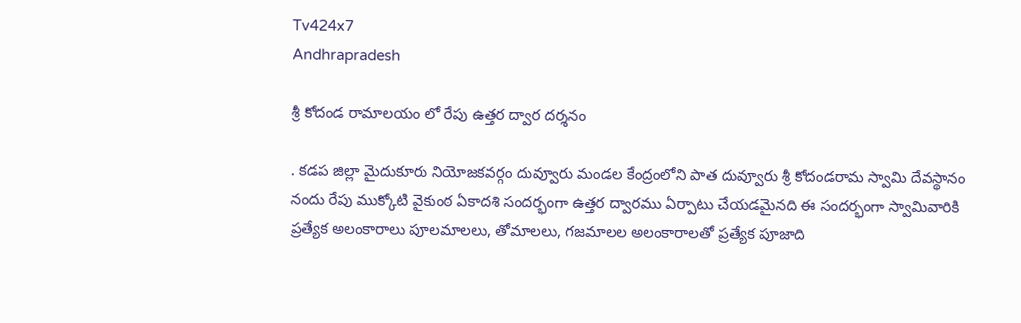Tv424x7
Andhrapradesh

శ్రీ కోదండ రామాలయం లో రేపు ఉత్తర ద్వార దర్శనం

. కడప జిల్లా మైదుకూరు నియోజకవర్గం దువ్వూరు మండల కేంద్రంలోని పాత దువ్వూరు శ్రీ కోదండరామ స్వామి దేవస్థానం నందు రేపు ముక్కోటి వైకుంఠ ఏకాదశి సందర్భంగా ఉత్తర ద్వారము ఏర్పాటు చేయడమైనది ఈ సందర్భంగా స్వామివారికి ప్రత్యేక అలంకారాలు పూలమాలలు, తోమాలలు, గజమాలల అలంకారాలతో ప్రత్యేక పూజాది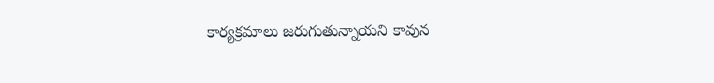కార్యక్రమాలు జరుగుతున్నాయని కావున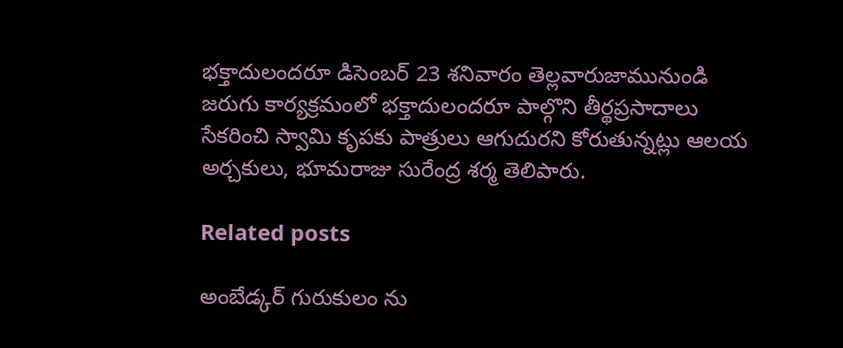భక్తాదులందరూ డిసెంబర్ 23 శనివారం తెల్లవారుజామునుండి జరుగు కార్యక్రమంలో భక్తాదులందరూ పాల్గొని తీర్థప్రసాదాలు సేకరించి స్వామి కృపకు పాత్రులు ఆగుదురని కోరుతున్నట్లు ఆలయ అర్చకులు, భూమరాజు సురేంద్ర శర్మ తెలిపారు.

Related posts

అంబేడ్కర్ గురుకులం ను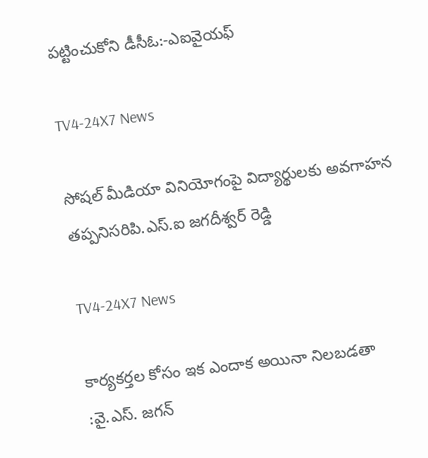పట్టించుకోని డీసీఓ:-ఎఐవైయఫ్

TV4-24X7 News

సోషల్ మీడియా వినియోగంపై విద్యార్థులకు అవగాహన తప్పనిసరిపి.ఎస్.ఐ జగదీశ్వర్ రెడ్డి

TV4-24X7 News

కార్యకర్తల కోసం ఇక ఎందాక అయినా నిలబడతా :వై.ఎస్. జగన్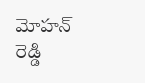మోహన్ రెడ్డి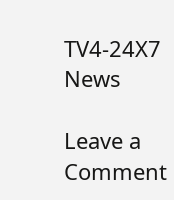TV4-24X7 News

Leave a Comment